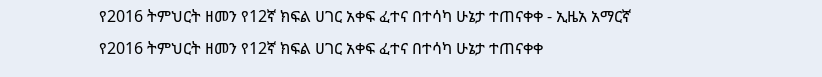የ2016 ትምህርት ዘመን የ12ኛ ክፍል ሀገር አቀፍ ፈተና በተሳካ ሁኔታ ተጠናቀቀ - ኢዜአ አማርኛ
የ2016 ትምህርት ዘመን የ12ኛ ክፍል ሀገር አቀፍ ፈተና በተሳካ ሁኔታ ተጠናቀቀ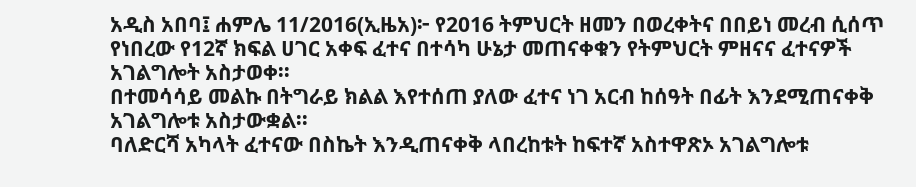አዲስ አበባ፤ ሐምሌ 11/2016(ኢዜአ)፦ የ2016 ትምህርት ዘመን በወረቀትና በበይነ መረብ ሲሰጥ የነበረው የ12ኛ ክፍል ሀገር አቀፍ ፈተና በተሳካ ሁኔታ መጠናቀቁን የትምህርት ምዘናና ፈተናዎች አገልግሎት አስታወቀ፡፡
በተመሳሳይ መልኩ በትግራይ ክልል እየተሰጠ ያለው ፈተና ነገ አርብ ከሰዓት በፊት እንደሚጠናቀቅ አገልግሎቱ አስታውቋል፡፡
ባለድርሻ አካላት ፈተናው በስኬት እንዲጠናቀቅ ላበረከቱት ከፍተኛ አስተዋጽኦ አገልግሎቱ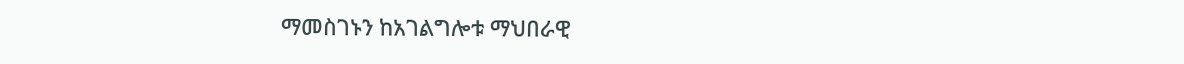ማመስገኑን ከአገልግሎቱ ማህበራዊ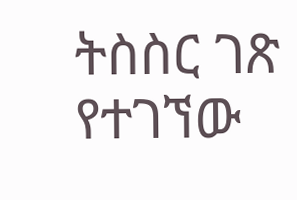ትስስር ገጽ የተገኘው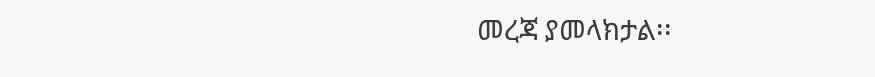መረጃ ያመላክታል፡፡